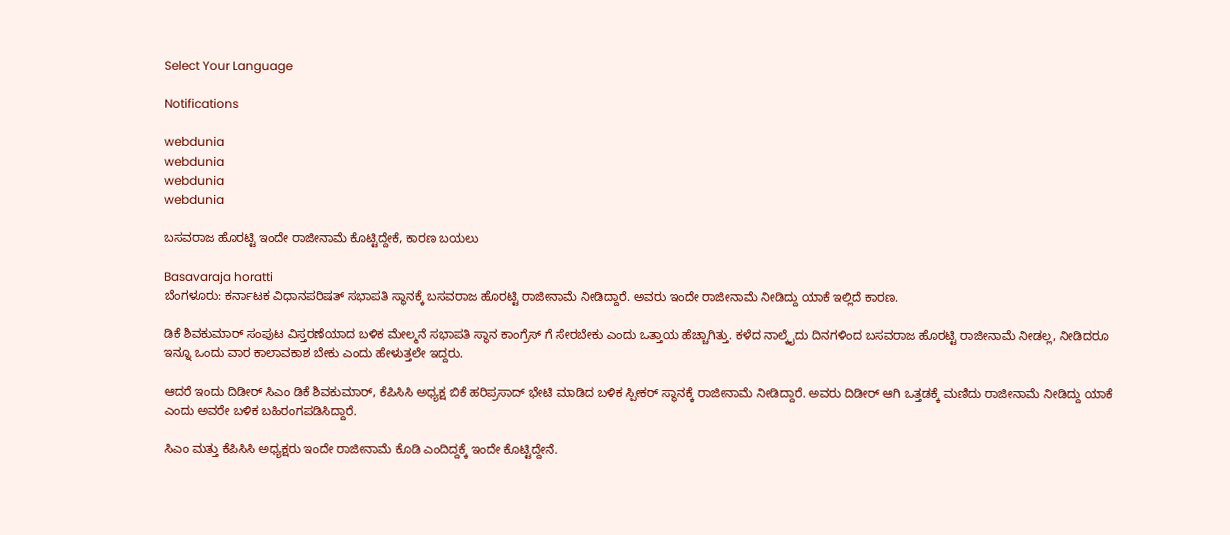Select Your Language

Notifications

webdunia
webdunia
webdunia
webdunia

ಬಸವರಾಜ ಹೊರಟ್ಟಿ ಇಂದೇ ರಾಜೀನಾಮೆ ಕೊಟ್ಟಿದ್ದೇಕೆ, ಕಾರಣ ಬಯಲು

Basavaraja horatti
ಬೆಂಗಳೂರು: ಕರ್ನಾಟಕ ವಿಧಾನಪರಿಷತ್ ಸಭಾಪತಿ ಸ್ಥಾನಕ್ಕೆ ಬಸವರಾಜ ಹೊರಟ್ಟಿ ರಾಜೀನಾಮೆ ನೀಡಿದ್ದಾರೆ. ಅವರು ಇಂದೇ ರಾಜೀನಾಮೆ ನೀಡಿದ್ದು ಯಾಕೆ ಇಲ್ಲಿದೆ ಕಾರಣ.

ಡಿಕೆ ಶಿವಕುಮಾರ್ ಸಂಪುಟ ವಿಸ್ತರಣೆಯಾದ ಬಳಿಕ ಮೇಲ್ಮನೆ ಸಭಾಪತಿ ಸ್ಥಾನ ಕಾಂಗ್ರೆಸ್ ಗೆ ಸೇರಬೇಕು ಎಂದು ಒತ್ತಾಯ ಹೆಚ್ಚಾಗಿತ್ತು. ಕಳೆದ ನಾಲ್ಕೈದು ದಿನಗಳಿಂದ ಬಸವರಾಜ ಹೊರಟ್ಟಿ ರಾಜೀನಾಮೆ ನೀಡಲ್ಲ, ನೀಡಿದರೂ ಇನ್ನೂ ಒಂದು ವಾರ ಕಾಲಾವಕಾಶ ಬೇಕು ಎಂದು ಹೇಳುತ್ತಲೇ ಇದ್ದರು.

ಆದರೆ ಇಂದು ದಿಡೀರ್ ಸಿಎಂ ಡಿಕೆ ಶಿವಕುಮಾರ್, ಕೆಪಿಸಿಸಿ ಅಧ್ಯಕ್ಷ ಬಿಕೆ ಹರಿಪ್ರಸಾದ್ ಭೇಟಿ ಮಾಡಿದ ಬಳಿಕ ಸ್ಪೀಕರ್ ಸ್ಥಾನಕ್ಕೆ ರಾಜೀನಾಮೆ ನೀಡಿದ್ದಾರೆ. ಅವರು ದಿಡೀರ್ ಆಗಿ ಒತ್ತಡಕ್ಕೆ ಮಣಿದು ರಾಜೀನಾಮೆ ನೀಡಿದ್ದು ಯಾಕೆ ಎಂದು ಅವರೇ ಬಳಿಕ ಬಹಿರಂಗಪಡಿಸಿದ್ದಾರೆ.

ಸಿಎಂ ಮತ್ತು ಕೆಪಿಸಿಸಿ ಅಧ್ಯಕ್ಷರು ಇಂದೇ ರಾಜೀನಾಮೆ ಕೊಡಿ ಎಂದಿದ್ದಕ್ಕೆ ಇಂದೇ ಕೊಟ್ಟಿದ್ದೇನೆ.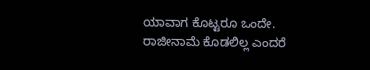ಯಾವಾಗ ಕೊಟ್ಟರೂ ಒಂದೇ. ರಾಜೀನಾಮೆ ಕೊಡಲಿಲ್ಲ ಎಂದರೆ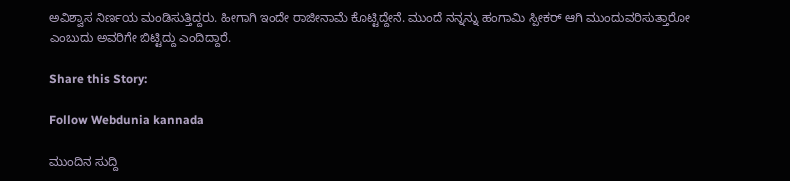ಅವಿಶ್ವಾಸ ನಿರ್ಣಯ ಮಂಡಿಸುತ್ತಿದ್ದರು. ಹೀಗಾಗಿ ಇಂದೇ ರಾಜೀನಾಮೆ ಕೊಟ್ಟಿದ್ದೇನೆ. ಮುಂದೆ ನನ್ನನ್ನು ಹಂಗಾಮಿ ಸ್ಪೀಕರ್ ಆಗಿ ಮುಂದುವರಿಸುತ್ತಾರೋ ಎಂಬುದು ಅವರಿಗೇ ಬಿಟ್ಟಿದ್ದು ಎಂದಿದ್ದಾರೆ.

Share this Story:

Follow Webdunia kannada

ಮುಂದಿನ ಸುದ್ದಿ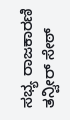ಸಭ್ಯ ರಾಜಕಾರಣಿ ತನ್ವೀರ್ ಸೇಠ್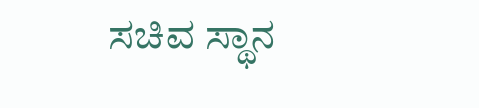ಸಚಿವ ಸ್ಥಾನ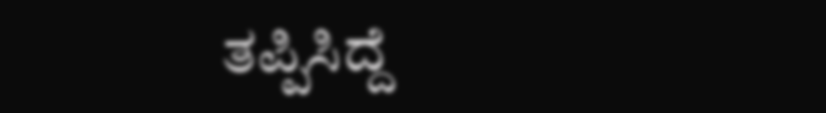ತಪ್ಪಿಸಿದ್ದೆ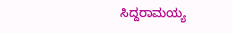ಸಿದ್ದರಾಮಯ್ಯ